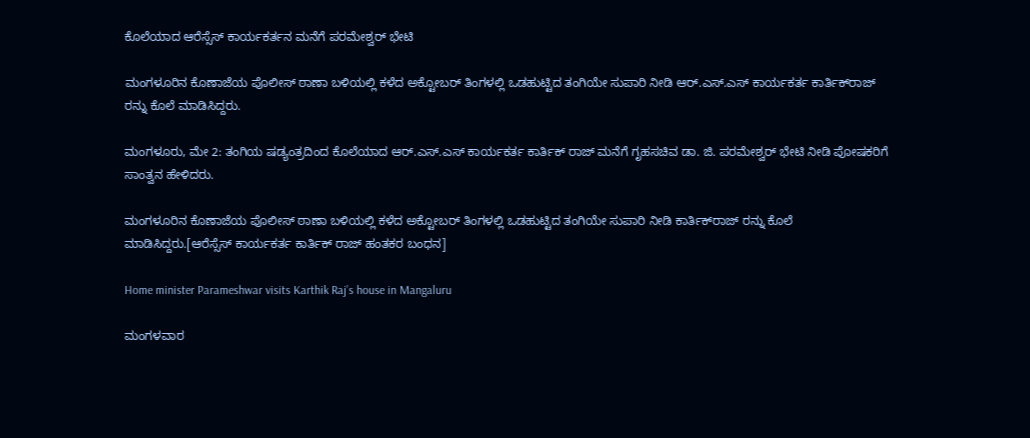ಕೊಲೆಯಾದ ಆರೆಸ್ಸೆಸ್ ಕಾರ್ಯಕರ್ತನ ಮನೆಗೆ ಪರಮೇಶ್ವರ್ ಭೇಟಿ

ಮಂಗಳೂರಿನ ಕೊಣಾಜೆಯ ಪೊಲೀಸ್ ಠಾಣಾ ಬಳಿಯಲ್ಲಿ ಕಳೆದ ಅಕ್ಟೋಬರ್ ತಿಂಗಳಲ್ಲಿ ಒಡಹುಟ್ಟಿದ ತಂಗಿಯೇ ಸುಪಾರಿ ನೀಡಿ ಆರ್.ಎಸ್.ಎಸ್ ಕಾರ್ಯಕರ್ತ ಕಾರ್ತಿಕ್‍ರಾಜ್ ರನ್ನು ಕೊಲೆ ಮಾಡಿಸಿದ್ದರು.

ಮಂಗಳೂರು, ಮೇ 2: ತಂಗಿಯ ಷಡ್ಯಂತ್ರದಿಂದ ಕೊಲೆಯಾದ ಆರ್.ಎಸ್.ಎಸ್ ಕಾರ್ಯಕರ್ತ ಕಾರ್ತಿಕ್ ರಾಜ್ ಮನೆಗೆ ಗೃಹಸಚಿವ ಡಾ. ಜಿ. ಪರಮೇಶ್ವರ್ ಭೇಟಿ ನೀಡಿ ಪೋಷಕರಿಗೆ ಸಾಂತ್ವನ ಹೇಳಿದರು.

ಮಂಗಳೂರಿನ ಕೊಣಾಜೆಯ ಪೊಲೀಸ್ ಠಾಣಾ ಬಳಿಯಲ್ಲಿ ಕಳೆದ ಅಕ್ಟೋಬರ್ ತಿಂಗಳಲ್ಲಿ ಒಡಹುಟ್ಟಿದ ತಂಗಿಯೇ ಸುಪಾರಿ ನೀಡಿ ಕಾರ್ತಿಕ್‍ರಾಜ್ ರನ್ನು ಕೊಲೆ ಮಾಡಿಸಿದ್ದರು.[ಆರೆಸ್ಸೆಸ್ ಕಾರ್ಯಕರ್ತ ಕಾರ್ತಿಕ್ ರಾಜ್ ಹಂತಕರ ಬಂಧನ]

Home minister Parameshwar visits Karthik Raj’s house in Mangaluru

ಮಂಗಳವಾರ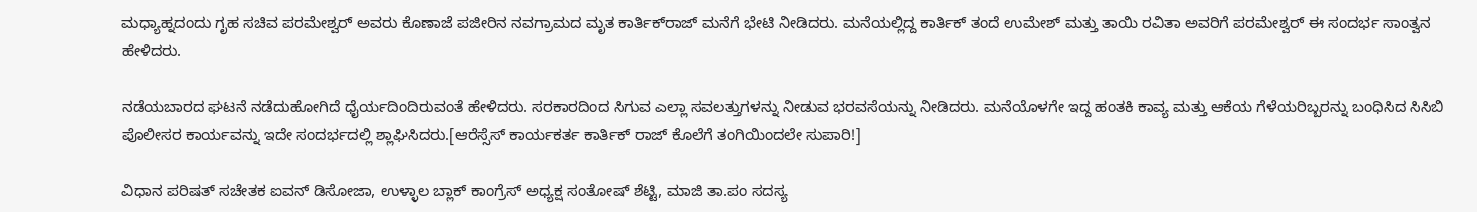ಮಧ್ಯಾಹ್ನದಂದು ಗೃಹ ಸಚಿವ ಪರಮೇಶ್ವರ್ ಅವರು ಕೊಣಾಜೆ ಪಜೀರಿನ ನವಗ್ರಾಮದ ಮೃತ ಕಾರ್ತಿಕ್‍ರಾಜ್ ಮನೆಗೆ ಭೇಟಿ ನೀಡಿದರು. ಮನೆಯಲ್ಲಿದ್ದ ಕಾರ್ತಿಕ್ ತಂದೆ ಉಮೇಶ್ ಮತ್ತು ತಾಯಿ ರವಿತಾ ಅವರಿಗೆ ಪರಮೇಶ್ವರ್ ಈ ಸಂದರ್ಭ ಸಾಂತ್ವನ ಹೇಳಿದರು.

ನಡೆಯಬಾರದ ಘಟನೆ ನಡೆದುಹೋಗಿದೆ ಧೈರ್ಯದಿಂದಿರುವಂತೆ ಹೇಳಿದರು. ಸರಕಾರದಿಂದ ಸಿಗುವ ಎಲ್ಲಾ ಸವಲತ್ತುಗಳನ್ನು ನೀಡುವ ಭರವಸೆಯನ್ನು ನೀಡಿದರು. ಮನೆಯೊಳಗೇ ಇದ್ದ ಹಂತಕಿ ಕಾವ್ಯ ಮತ್ತು ಆಕೆಯ ಗೆಳೆಯರಿಬ್ಬರನ್ನು ಬಂಧಿಸಿದ ಸಿಸಿಬಿ ಪೊಲೀಸರ ಕಾರ್ಯವನ್ನು ಇದೇ ಸಂದರ್ಭದಲ್ಲಿ ಶ್ಲಾಘಿಸಿದರು.[ಆರೆಸ್ಸೆಸ್ ಕಾರ್ಯಕರ್ತ ಕಾರ್ತಿಕ್ ರಾಜ್ ಕೊಲೆಗೆ ತಂಗಿಯಿಂದಲೇ ಸುಪಾರಿ!]

ವಿಧಾನ ಪರಿಷತ್ ಸಚೇತಕ ಐವನ್ ಡಿಸೋಜಾ, ಉಳ್ಳಾಲ ಬ್ಲಾಕ್ ಕಾಂಗ್ರೆಸ್ ಅಧ್ಯಕ್ಷ ಸಂತೋಷ್ ಶೆಟ್ಟಿ, ಮಾಜಿ ತಾ.ಪಂ ಸದಸ್ಯ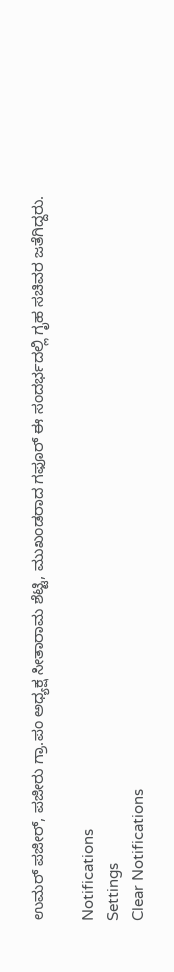ಉಮರ್ ಪಜೀರ್, ಪಜೀರು ಗ್ರಾ.ಪಂ ಅಧ್ಯಕ್ಷ ಸೀತಾರಾಮ ಶೆಟ್ಟಿ, ಮುಖಂಡರಾದ ಗಫೂರ್ ಈ ಸಂದರ್ಭದಲ್ಲಿ ಗೃಹ ಸಚಿವರ ಜತೆಗಿದ್ದರು.

Notifications
Settings
Clear Notifications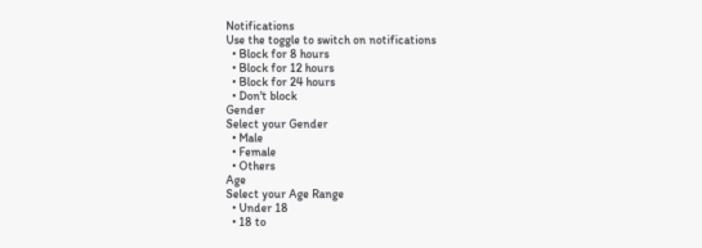Notifications
Use the toggle to switch on notifications
  • Block for 8 hours
  • Block for 12 hours
  • Block for 24 hours
  • Don't block
Gender
Select your Gender
  • Male
  • Female
  • Others
Age
Select your Age Range
  • Under 18
  • 18 to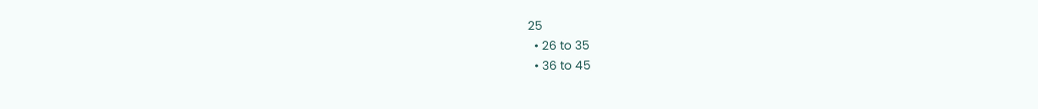25
  • 26 to 35
  • 36 to 45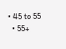• 45 to 55
  • 55+